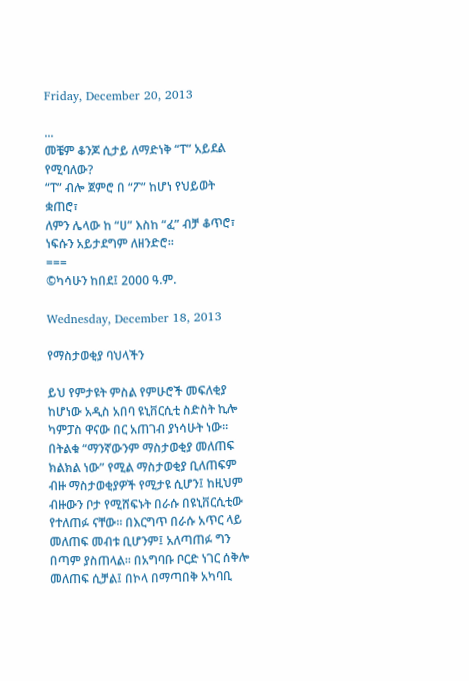Friday, December 20, 2013

...
መቼም ቆንጆ ሲታይ ለማድነቅ “ፐ” አይደል የሚባለው?
“ፐ” ብሎ ጀምሮ በ “ፖ” ከሆነ የህይወት ቋጠሮ፣
ለምን ሌላው ከ “ሀ” እስከ “ፈ” ብቻ ቆጥሮ፣
ነፍሱን አይታደግም ለዘንድሮ፡፡
===
©ካሳሁን ከበደ፤ 2000 ዓ.ም.

Wednesday, December 18, 2013

የማስታወቂያ ባህላችን

ይህ የምታዩት ምስል የምሁሮች መፍለቂያ ከሆነው አዲስ አበባ ዩኒቨርሲቲ ስድስት ኪሎ ካምፓስ ዋናው በር አጠገብ ያነሳሁት ነው፡፡ በትልቁ “ማንኛውንም ማስታወቂያ መለጠፍ ክልክል ነው” የሚል ማስታወቂያ ቢለጠፍም ብዙ ማስታወቂያዎች የሚታዩ ሲሆን፤ ከዚህም ብዙውን ቦታ የሚሸፍኑት በራሱ በዩኒቨርሲቲው የተለጠፉ ናቸው፡፡ በእርግጥ በራሱ አጥር ላይ መለጠፍ መብቱ ቢሆንም፤ አለጣጠፉ ግን በጣም ያስጠላል፡፡ በአግባቡ ቦርድ ነገር ሰቅሎ መለጠፍ ሲቻል፤ በኮላ በማጣበቅ አካባቢ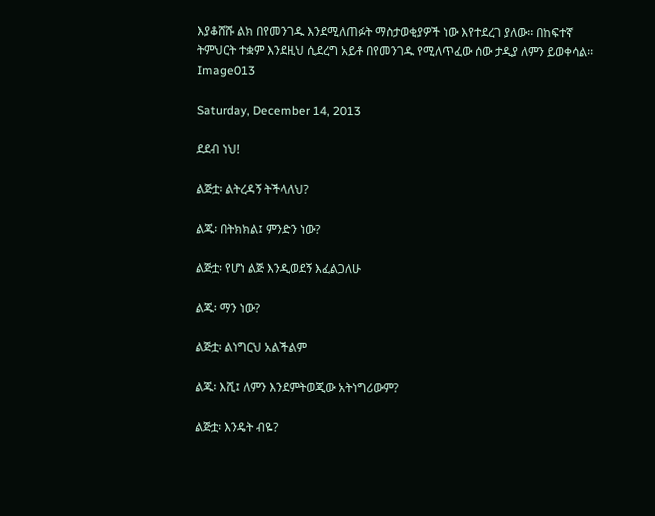እያቆሸሹ ልክ በየመንገዱ እንደሚለጠፉት ማስታወቂያዎች ነው እየተደረገ ያለው፡፡ በከፍተኛ ትምህርት ተቋም እንደዚህ ሲደረግ አይቶ በየመንገዱ የሚለጥፈው ሰው ታዲያ ለምን ይወቀሳል፡፡Image013

Saturday, December 14, 2013

ደደብ ነህ!

ልጅቷ፡ ልትረዳኝ ትችላለህ?

ልጁ፡ በትክክል፤ ምንድን ነው?

ልጅቷ፡ የሆነ ልጅ እንዲወደኝ እፈልጋለሁ

ልጁ፡ ማን ነው?

ልጅቷ፡ ልነግርህ አልችልም

ልጁ፡ እሺ፤ ለምን እንደምትወጂው አትነግሪውም?

ልጅቷ፡ እንዴት ብዬ?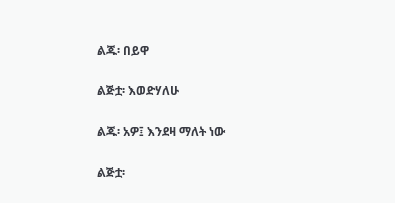ልጁ፡ በይዋ

ልጅቷ፡ እወድሃለሁ

ልጁ፡ አዎ፤ እንደዛ ማለት ነው

ልጅቷ፡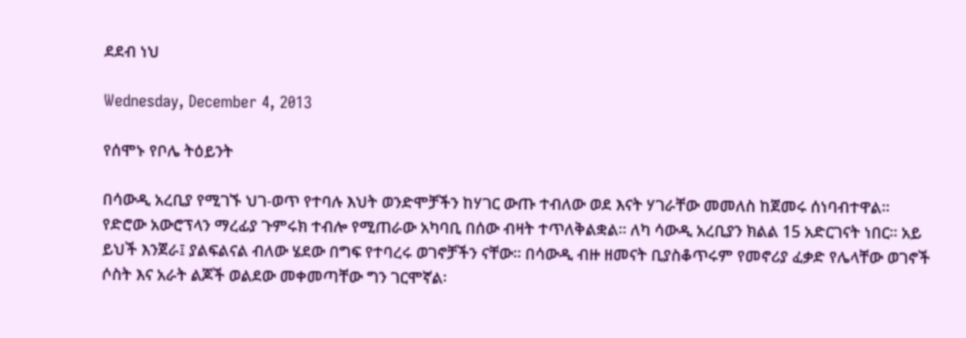ደደብ ነህ

Wednesday, December 4, 2013

የሰሞኑ የቦሌ ትዕይንት

በሳውዲ አረቢያ የሚገኙ ህገ-ወጥ የተባሉ እህት ወንድሞቻችን ከሃገር ውጡ ተብለው ወደ እናት ሃገራቸው መመለስ ከጀመሩ ሰነባብተዋል፡፡ የድሮው አውሮፕላን ማረፊያ ጉምሩክ ተብሎ የሚጠራው አካባቢ በሰው ብዛት ተጥለቅልቋል፡፡ ለካ ሳውዲ አረቢያን ክልል 15 አድርገናት ነበር፡፡ አይ ይህች እንጀራ፤ ያልፍልናል ብለው ሄደው በግፍ የተባረሩ ወገኖቻችን ናቸው፡፡ በሳውዲ ብዙ ዘመናት ቢያስቆጥሩም የመኖሪያ ፈቃድ የሌላቸው ወገኖች ሶስት እና አራት ልጆች ወልደው መቀመጣቸው ግን ገርሞኛል፡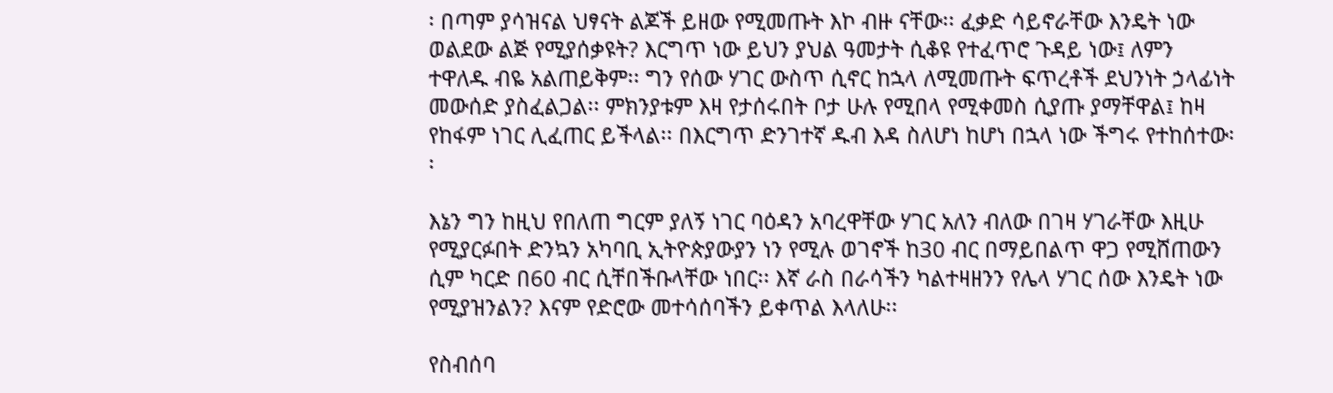፡ በጣም ያሳዝናል ህፃናት ልጆች ይዘው የሚመጡት እኮ ብዙ ናቸው፡፡ ፈቃድ ሳይኖራቸው እንዴት ነው ወልደው ልጅ የሚያሰቃዩት? እርግጥ ነው ይህን ያህል ዓመታት ሲቆዩ የተፈጥሮ ጉዳይ ነው፤ ለምን ተዋለዱ ብዬ አልጠይቅም፡፡ ግን የሰው ሃገር ውስጥ ሲኖር ከኋላ ለሚመጡት ፍጥረቶች ደህንነት ኃላፊነት መውሰድ ያስፈልጋል፡፡ ምክንያቱም እዛ የታሰሩበት ቦታ ሁሉ የሚበላ የሚቀመስ ሲያጡ ያማቸዋል፤ ከዛ የከፋም ነገር ሊፈጠር ይችላል፡፡ በእርግጥ ድንገተኛ ዱብ እዳ ስለሆነ ከሆነ በኋላ ነው ችግሩ የተከሰተው፡፡

እኔን ግን ከዚህ የበለጠ ግርም ያለኝ ነገር ባዕዳን አባረዋቸው ሃገር አለን ብለው በገዛ ሃገራቸው እዚሁ የሚያርፉበት ድንኳን አካባቢ ኢትዮጵያውያን ነን የሚሉ ወገኖች ከ30 ብር በማይበልጥ ዋጋ የሚሸጠውን ሲም ካርድ በ60 ብር ሲቸበችቡላቸው ነበር፡፡ እኛ ራስ በራሳችን ካልተዛዘንን የሌላ ሃገር ሰው እንዴት ነው የሚያዝንልን? እናም የድሮው መተሳሰባችን ይቀጥል እላለሁ፡፡

የስብሰባ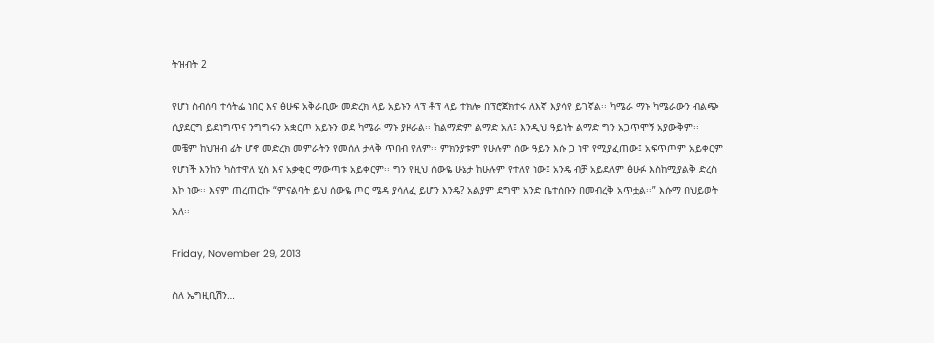ትዝብት 2

የሆነ ስብሰባ ተሳትፌ ነበር እና ፅሁፍ አቅራቢው መድረክ ላይ አይኑን ላፕ ቶፕ ላይ ተክሎ በፕሮጀክተሩ ለእኛ እያሳየ ይገኛል፡፡ ካሜራ ማኑ ካሜራውን ብልጭ ሲያደርግ ይደነግጥና ንግግሩን አቋርጦ አይኑን ወደ ካሜራ ማኑ ያዞራል፡፡ ከልማድም ልማድ አለ፤ እንዲህ ዓይነት ልማድ ግን አጋጥሞኝ አያውቅም፡፡ መቼም ከህዝብ ፊት ሆኖ መድረክ መምራትን የመሰለ ታላቅ ጥበብ የለም፡፡ ምክንያቱም የሁሉም ሰው ዓይን እሱ ጋ ነዋ የሚያፈጠው፤ አፍጥጦም አይቀርም የሆነች እንከን ካስተዋለ ሂስ እና አቃቂር ማውጣቱ አይቀርም፡፡ ግን የዚህ ሰውዬ ሁኔታ ከሁሉም የተለየ ነው፤ አንዴ ብቻ አይደለም ፅሁፉ እስከሚያልቅ ድረስ እኮ ነው፡፡ እናም ጠረጠርኩ “ምናልባት ይህ ሰውዬ ጦር ሜዳ ያሳለፈ ይሆን እንዴ? አልያም ደግሞ አንድ ቤተሰቡን በመብረቅ አጥቷል፡፡” እሱማ በህይወት አለ፡፡

Friday, November 29, 2013

ስለ ኤግዚቢሽን…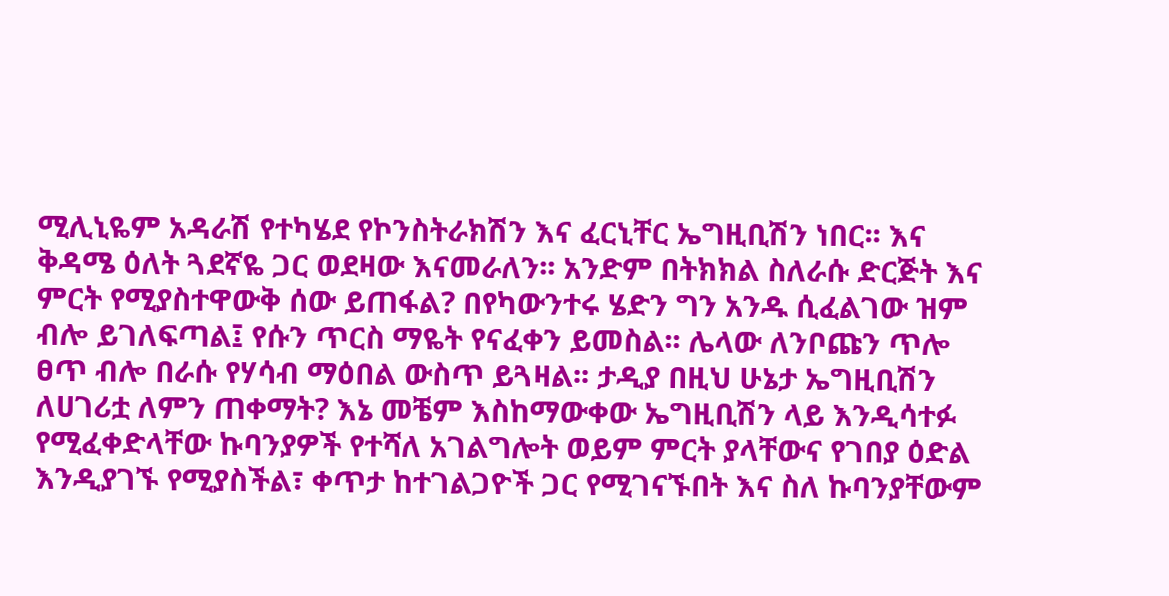ሚሊኒዬም አዳራሽ የተካሄደ የኮንስትራክሽን እና ፈርኒቸር ኤግዚቢሽን ነበር፡፡ እና ቅዳሜ ዕለት ጓደኛዬ ጋር ወደዛው እናመራለን፡፡ አንድም በትክክል ስለራሱ ድርጅት እና ምርት የሚያስተዋውቅ ሰው ይጠፋል? በየካውንተሩ ሄድን ግን አንዱ ሲፈልገው ዝም ብሎ ይገለፍጣል፤ የሱን ጥርስ ማዬት የናፈቀን ይመስል፡፡ ሌላው ለንቦጩን ጥሎ ፀጥ ብሎ በራሱ የሃሳብ ማዕበል ውስጥ ይጓዛል፡፡ ታዲያ በዚህ ሁኔታ ኤግዚቢሽን ለሀገሪቷ ለምን ጠቀማት? እኔ መቼም እስከማውቀው ኤግዚቢሽን ላይ እንዲሳተፉ የሚፈቀድላቸው ኩባንያዎች የተሻለ አገልግሎት ወይም ምርት ያላቸውና የገበያ ዕድል እንዲያገኙ የሚያስችል፣ ቀጥታ ከተገልጋዮች ጋር የሚገናኙበት እና ስለ ኩባንያቸውም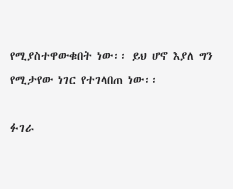የሚያስተዋውቁበት ነው፡፡ ይህ ሆኖ እያለ ግን የሚታየው ነገር የተገላበጠ ነው፡፡

ፉገራ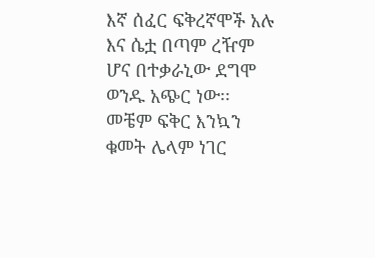እኛ ሰፈር ፍቅረኛሞች አሉ እና ሴቷ በጣም ረዥም ሆና በተቃራኒው ደግሞ ወንዱ አጭር ነው፡፡ መቼም ፍቅር እንኳን ቁመት ሌላም ነገር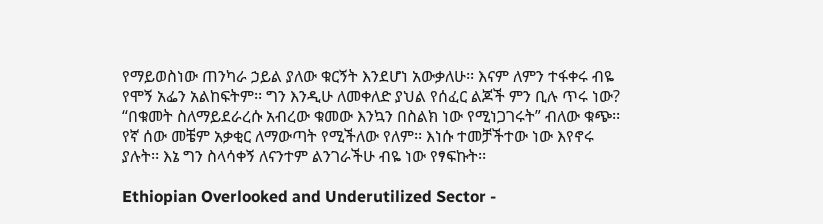የማይወስነው ጠንካራ ኃይል ያለው ቁርኝት እንደሆነ አውቃለሁ፡፡ እናም ለምን ተፋቀሩ ብዬ የሞኝ አፌን አልከፍትም፡፡ ግን እንዲሁ ለመቀለድ ያህል የሰፈር ልጆች ምን ቢሉ ጥሩ ነው? “በቁመት ስለማይደራረሱ አብረው ቁመው እንኳን በስልክ ነው የሚነጋገሩት” ብለው ቁጭ፡፡ የኛ ሰው መቼም አቃቂር ለማውጣት የሚችለው የለም፡፡ እነሱ ተመቻችተው ነው እየኖሩ ያሉት፡፡ እኔ ግን ስላሳቀኝ ለናንተም ልንገራችሁ ብዬ ነው የፃፍኩት፡፡

Ethiopian Overlooked and Underutilized Sector -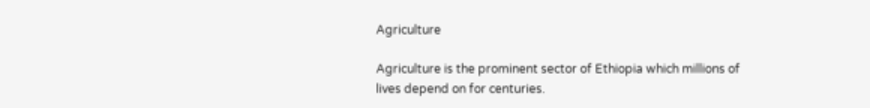Agriculture

Agriculture is the prominent sector of Ethiopia which millions of lives depend on for centuries.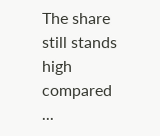The share still stands high compared ...